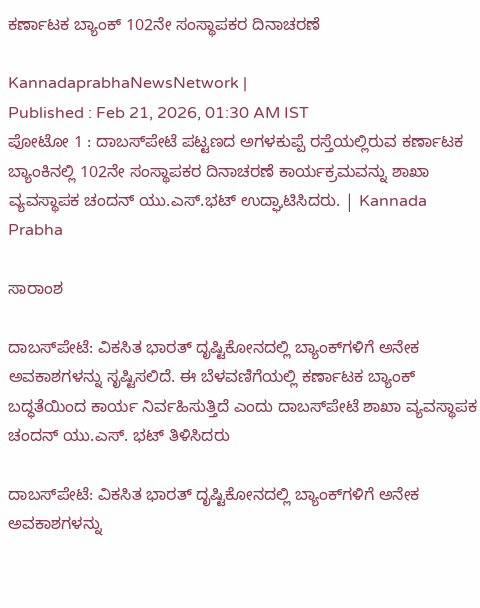ಕರ್ಣಾಟಕ ಬ್ಯಾಂಕ್ 102ನೇ ಸಂಸ್ಥಾಪಕರ ದಿನಾಚರಣೆ

KannadaprabhaNewsNetwork |
Published : Feb 21, 2026, 01:30 AM IST
ಪೋಟೋ 1 : ದಾಬಸ್‍ಪೇಟೆ ಪಟ್ಟಣದ ಅಗಳಕುಪ್ಪೆ ರಸ್ತೆಯಲ್ಲಿರುವ ಕರ್ಣಾಟಕ ಬ್ಯಾಂಕಿನಲ್ಲಿ 102ನೇ ಸಂಸ್ಥಾಪಕರ ದಿನಾಚರಣೆ ಕಾರ್ಯಕ್ರಮವನ್ನು ಶಾಖಾ ವ್ಯವಸ್ಥಾಪಕ ಚಂದನ್ ಯು.ಎಸ್.ಭಟ್ ಉದ್ಘಾಟಿಸಿದರು. | Kannada Prabha

ಸಾರಾಂಶ

ದಾಬಸ್‍ಪೇಟೆ: ವಿಕಸಿತ ಭಾರತ್ ದೃಷ್ಟಿಕೋನದಲ್ಲಿ ಬ್ಯಾಂಕ್‍ಗಳಿಗೆ ಅನೇಕ ಅವಕಾಶಗಳನ್ನು ಸೃಷ್ಟಿಸಲಿದೆ. ಈ ಬೆಳವಣಿಗೆಯಲ್ಲಿ ಕರ್ಣಾಟಕ ಬ್ಯಾಂಕ್ ಬದ್ಧತೆಯಿಂದ ಕಾರ್ಯ ನಿರ್ವಹಿಸುತ್ತಿದೆ ಎಂದು ದಾಬಸ್‍ಪೇಟೆ ಶಾಖಾ ವ್ಯವಸ್ಥಾಪಕ ಚಂದನ್ ಯು.ಎಸ್. ಭಟ್ ತಿಳಿಸಿದರು

ದಾಬಸ್‍ಪೇಟೆ: ವಿಕಸಿತ ಭಾರತ್ ದೃಷ್ಟಿಕೋನದಲ್ಲಿ ಬ್ಯಾಂಕ್‍ಗಳಿಗೆ ಅನೇಕ ಅವಕಾಶಗಳನ್ನು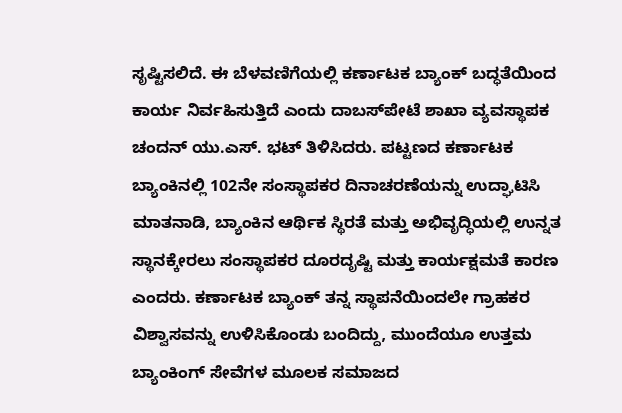ಸೃಷ್ಟಿಸಲಿದೆ. ಈ ಬೆಳವಣಿಗೆಯಲ್ಲಿ ಕರ್ಣಾಟಕ ಬ್ಯಾಂಕ್ ಬದ್ಧತೆಯಿಂದ ಕಾರ್ಯ ನಿರ್ವಹಿಸುತ್ತಿದೆ ಎಂದು ದಾಬಸ್‍ಪೇಟೆ ಶಾಖಾ ವ್ಯವಸ್ಥಾಪಕ ಚಂದನ್ ಯು.ಎಸ್. ಭಟ್ ತಿಳಿಸಿದರು. ಪಟ್ಟಣದ ಕರ್ಣಾಟಕ ಬ್ಯಾಂಕಿನಲ್ಲಿ 102ನೇ ಸಂಸ್ಥಾಪಕರ ದಿನಾಚರಣೆಯನ್ನು ಉದ್ಘಾಟಿಸಿ ಮಾತನಾಡಿ, ಬ್ಯಾಂಕಿನ ಆರ್ಥಿಕ ಸ್ಥಿರತೆ ಮತ್ತು ಅಭಿವೃದ್ಧಿಯಲ್ಲಿ ಉನ್ನತ ಸ್ಥಾನಕ್ಕೇರಲು ಸಂಸ್ಥಾಪಕರ ದೂರದೃಷ್ಟಿ ಮತ್ತು ಕಾರ್ಯಕ್ಷಮತೆ ಕಾರಣ ಎಂದರು. ಕರ್ಣಾಟಕ ಬ್ಯಾಂಕ್ ತನ್ನ ಸ್ಥಾಪನೆಯಿಂದಲೇ ಗ್ರಾಹಕರ ವಿಶ್ವಾಸವನ್ನು ಉಳಿಸಿಕೊಂಡು ಬಂದಿದ್ದು, ಮುಂದೆಯೂ ಉತ್ತಮ ಬ್ಯಾಂಕಿಂಗ್ ಸೇವೆಗಳ ಮೂಲಕ ಸಮಾಜದ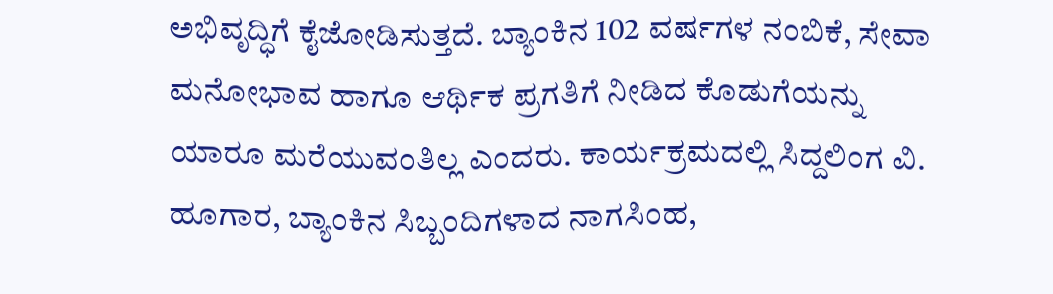ಅಭಿವೃದ್ಧಿಗೆ ಕೈಜೋಡಿಸುತ್ತದೆ. ಬ್ಯಾಂಕಿನ 102 ವರ್ಷಗಳ ನಂಬಿಕೆ, ಸೇವಾ ಮನೋಭಾವ ಹಾಗೂ ಆರ್ಥಿಕ ಪ್ರಗತಿಗೆ ನೀಡಿದ ಕೊಡುಗೆಯನ್ನು ಯಾರೂ ಮರೆಯುವಂತಿಲ್ಲ ಎಂದರು. ಕಾರ್ಯಕ್ರಮದಲ್ಲಿ ಸಿದ್ದಲಿಂಗ ವಿ. ಹೂಗಾರ, ಬ್ಯಾಂಕಿನ ಸಿಬ್ಬಂದಿಗಳಾದ ನಾಗಸಿಂಹ,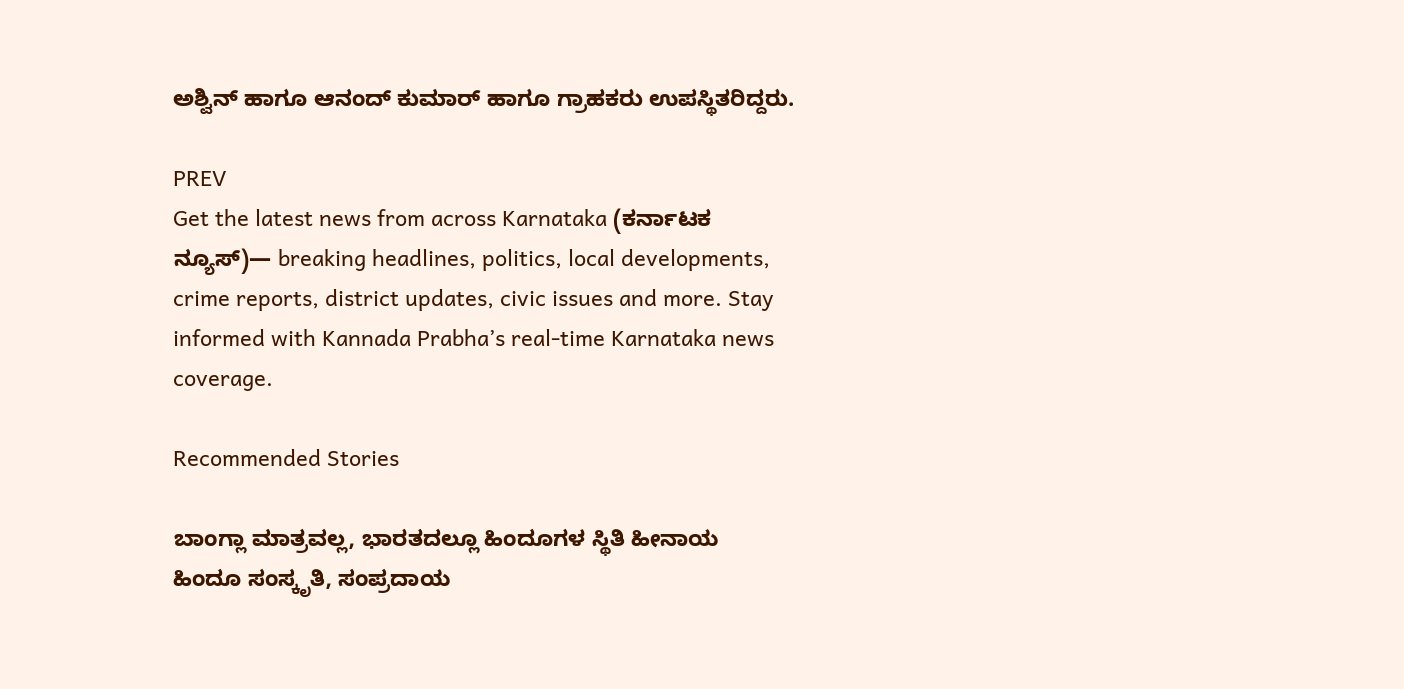ಅಶ್ವಿನ್ ಹಾಗೂ ಆನಂದ್ ಕುಮಾರ್ ಹಾಗೂ ಗ್ರಾಹಕರು ಉಪಸ್ಥಿತರಿದ್ದರು.

PREV
Get the latest news from across Karnataka (ಕರ್ನಾಟಕ ನ್ಯೂಸ್)— breaking headlines, politics, local developments, crime reports, district updates, civic issues and more. Stay informed with Kannada Prabha’s real‑time Karnataka news coverage.

Recommended Stories

ಬಾಂಗ್ಲಾ ಮಾತ್ರವಲ್ಲ, ಭಾರತದಲ್ಲೂ ಹಿಂದೂಗಳ ಸ್ಥಿತಿ ಹೀನಾಯ
ಹಿಂದೂ ಸಂಸ್ಕೃತಿ, ಸಂಪ್ರದಾಯ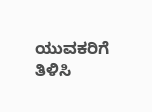ಯುವಕರಿಗೆ ತಿಳಿಸಿ